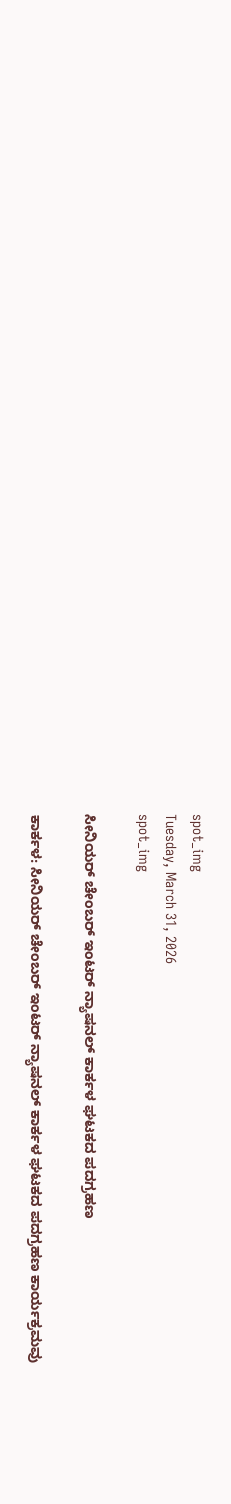spot_img
Tuesday, March 31, 2026
spot_img

ಸೀನಿಯರ್ ಚೇಂಬರ್ ಇಂಟ‌ರ್ ನ್ಯಾಷನಲ್ ಕಾರ್ಕಳ ಘಟಕದ ಪದಗ್ರಹಣ

ಕಾರ್ಕಳ: ಸೀನಿಯರ್ ಚೇಂಬರ್ ಇಂಟ‌ರ್ ನ್ಯಾಷನಲ್ ಕಾರ್ಕಳ ಘಟಕದ ಪದಗ್ರಹಣ ಕಾರ್ಯಕ್ರಮವು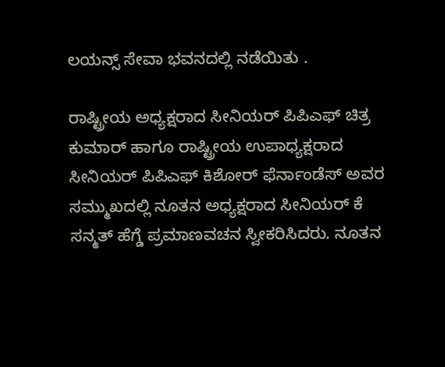ಲಯನ್ಸ್ ಸೇವಾ ಭವನದಲ್ಲಿ ನಡೆಯಿತು .

ರಾಷ್ಟ್ರೀಯ ಅಧ್ಯಕ್ಷರಾದ ಸೀನಿಯರ್ ಪಿಪಿಎಫ್ ಚಿತ್ರ ಕುಮಾರ್ ಹಾಗೂ ರಾಷ್ಟ್ರೀಯ ಉಪಾಧ್ಯಕ್ಷರಾದ ಸೀನಿಯರ್ ಪಿಪಿಎಫ್ ಕಿಶೋರ್ ಫೆರ್ನಾಂಡೆಸ್ ಅವರ ಸಮ್ಮುಖದಲ್ಲಿ ನೂತನ ಅಧ್ಯಕ್ಷರಾದ ಸೀನಿಯರ್ ಕೆ ಸನ್ಮತ್ ಹೆಗ್ಡೆ ಪ್ರಮಾಣವಚನ ಸ್ವೀಕರಿಸಿದರು. ನೂತನ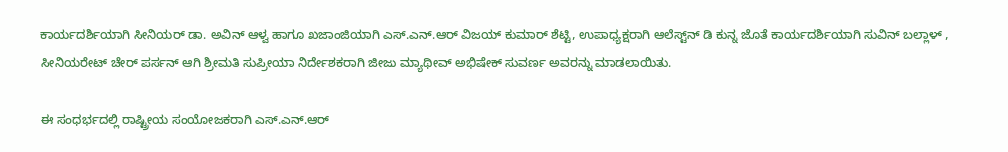ಕಾರ್ಯದರ್ಶಿಯಾಗಿ ಸೀನಿಯರ್ ಡಾ. ಅವಿನ್ ಆಳ್ವ ಹಾಗೂ ಖಜಾಂಜಿಯಾಗಿ ಎಸ್.ಎನ್.ಆರ್ ವಿಜಯ್ ಕುಮಾರ್ ಶೆಟ್ಟಿ, ಉಪಾಧ್ಯಕ್ಷರಾಗಿ ಆಲೆಸ್ಟ್‌ನ್ ಡಿ ಕುನ್ನ ಜೊತೆ ಕಾರ್ಯದರ್ಶಿಯಾಗಿ ಸುವಿನ್ ಬಲ್ಲಾಳ್ , ಸೀನಿಯರೇಟ್ ಚೇರ್ ಪರ್ಸನ್ ಆಗಿ ಶ್ರೀಮತಿ ಸುಪ್ರೀಯಾ ನಿರ್ದೇಶಕರಾಗಿ ಜೀಜು ಮ್ಯಾಥೀವ್ ಅಭಿಷೇಕ್ ಸುವರ್ಣ ಅವರನ್ನು ಮಾಡಲಾಯಿತು.

ಈ ಸಂಧರ್ಭದಲ್ಲಿ ರಾಷ್ಟ್ರೀಯ ಸಂಯೋಜಕರಾಗಿ ಎಸ್.ಎನ್.ಆರ್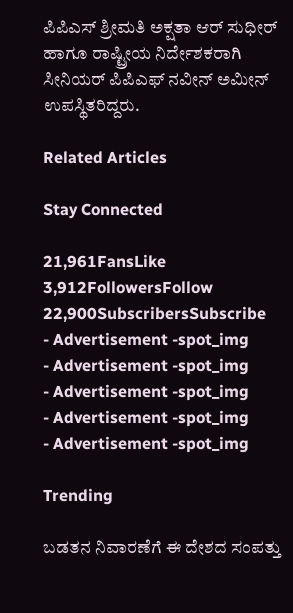ಪಿಪಿಎಸ್ ಶ್ರೀಮತಿ ಅಕ್ಷತಾ ಆರ್ ಸುಧೀರ್ ಹಾಗೂ ರಾಷ್ಟ್ರೀಯ ನಿರ್ದೇಶಕರಾಗಿ ಸೀನಿಯರ್ ಪಿಪಿಎಫ್ ನವೀನ್ ಅಮೀನ್ ಉಪಸ್ಥಿತರಿದ್ದರು.

Related Articles

Stay Connected

21,961FansLike
3,912FollowersFollow
22,900SubscribersSubscribe
- Advertisement -spot_img
- Advertisement -spot_img
- Advertisement -spot_img
- Advertisement -spot_img
- Advertisement -spot_img

Trending

ಬಡತನ ನಿವಾರಣೆಗೆ ಈ ದೇಶದ ಸಂಪತ್ತು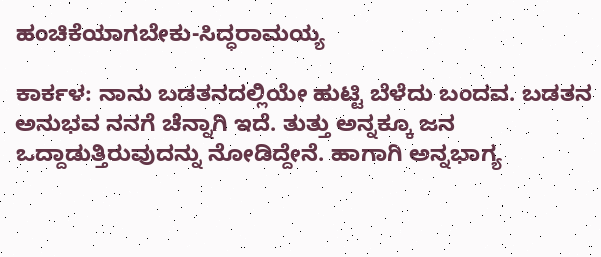ಹಂಚಿಕೆಯಾಗಬೇಕು-ಸಿದ್ಧರಾಮಯ್ಯ

ಕಾರ್ಕಳ: ನಾನು ಬಡತನದಲ್ಲಿಯೇ ಹುಟ್ಟಿ ಬೆಳೆದು ಬಂದವ. ಬಡತನ ಅನುಭವ ನನಗೆ ಚೆನ್ನಾಗಿ ಇದೆ. ತುತ್ತು ಅನ್ನಕ್ಕೂ ಜನ ಒದ್ದಾಡುತ್ತಿರುವುದನ್ನು ನೋಡಿದ್ದೇನೆ. ಹಾಗಾಗಿ ಅನ್ನಭಾಗ್ಯ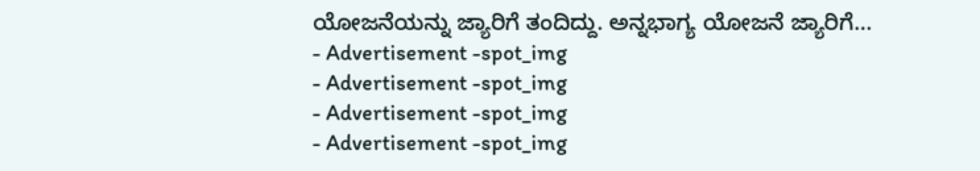ಯೋಜನೆಯನ್ನು ಜ್ಯಾರಿಗೆ ತಂದಿದ್ದು. ಅನ್ನಭಾಗ್ಯ ಯೋಜನೆ ಜ್ಯಾರಿಗೆ...
- Advertisement -spot_img
- Advertisement -spot_img
- Advertisement -spot_img
- Advertisement -spot_img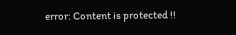error: Content is protected !!